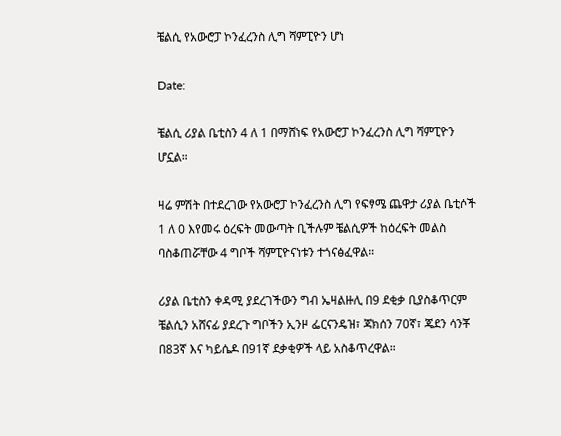ቼልሲ የአውሮፓ ኮንፈረንስ ሊግ ሻምፒዮን ሆነ

Date:

ቼልሲ ሪያል ቤቲስን 4 ለ 1 በማሸነፍ የአውሮፓ ኮንፈረንስ ሊግ ሻምፒዮን ሆኗል።

ዛሬ ምሽት በተደረገው የአውሮፓ ኮንፈረንስ ሊግ የፍፃሜ ጨዋታ ሪያል ቤቲሶች 1 ለ 0 እየመሩ ዕረፍት መውጣት ቢችሉም ቼልሲዎች ከዕረፍት መልስ ባስቆጠሯቸው 4 ግቦች ሻምፒዮናነቱን ተጎናፅፈዋል።

ሪያል ቤቲስን ቀዳሚ ያደረገችውን ግብ ኤዛልዙሊ በ9 ደቂቃ ቢያስቆጥርም ቼልሲን አሸናፊ ያደረጉ ግቦችን ኢንዞ ፌርናንዴዝ፣ ጃክሰን 70ኛ፣ ጄደን ሳንቾ በ83ኛ እና ካይሴዶ በ91ኛ ደቃቂዎች ላይ አስቆጥረዋል።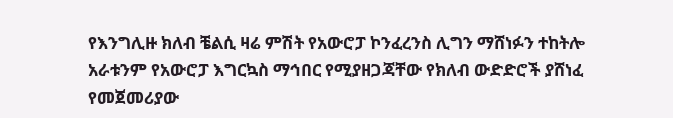የእንግሊዙ ክለብ ቼልሲ ዛሬ ምሽት የአውሮፓ ኮንፈረንስ ሊግን ማሸነፉን ተከትሎ አራቱንም የአውሮፓ እግርኳስ ማኅበር የሚያዘጋጃቸው የክለብ ውድድሮች ያሸነፈ የመጀመሪያው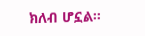ክለብ ሆኗል።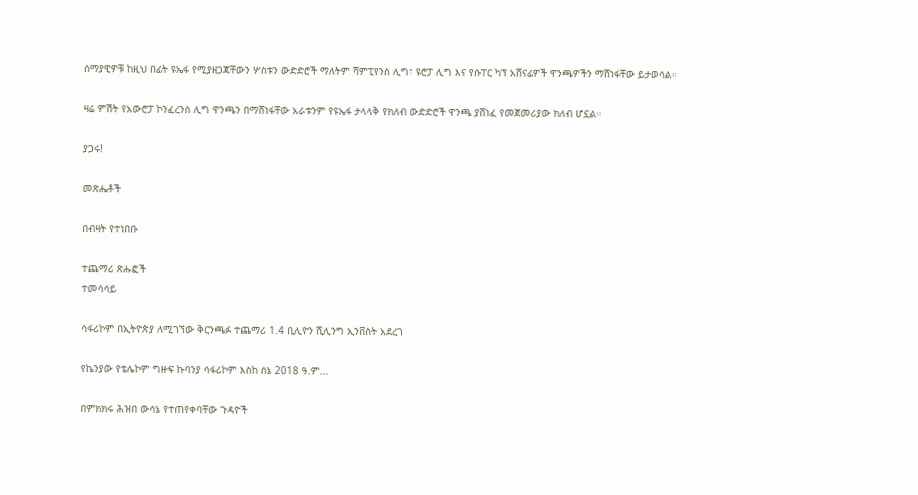ሰማያዊዎቹ ከዚህ በፊት ዩኤፋ የሚያዘጋጃቸውን ሦስቱን ውድድሮች ማለትም ሻምፒየንስ ሊግ፣ ዩሮፓ ሊግ እና የሱፐር ካፕ አሸናፊዎች ዋንጫዎችን ማሸነፋቸው ይታወሳል።

ዛሬ ምሽት የአውሮፓ ኮንፈረንስ ሊግ ዋንጫን በማሸነፋቸው አራቱንም የዩኤፋ ታላላቅ የክለብ ውድድሮች ዋንጫ ያሸነፈ የመጀመሪያው ክለብ ሆኗል።

ያጋሩ!

መጽሔቶች

በብዛት የተነበቡ

ተጨማሪ ጽሑፎች
ተመሳሳይ

ሳፋሪኮም በኢትዮጵያ ለሚገኘው ቅርንጫፉ ተጨማሪ 1.4 ቢሊዮን ሺሊንግ ኢንቨስት አደረገ

የኬንያው የቴሌኮም ግዙፍ ኩባንያ ሳፋሪኮም እስከ ሰኔ 2018 ዓ.ም...

በምክክሩ ሕዝበ ውሳኔ የተጠየቀባቸው ጉዳዮች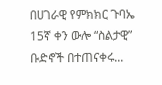በሀገራዊ የምክክር ጉባኤ 15ኛ ቀን ውሎ “ስልታዊ” ቡድኖች በተጠናቀሩ...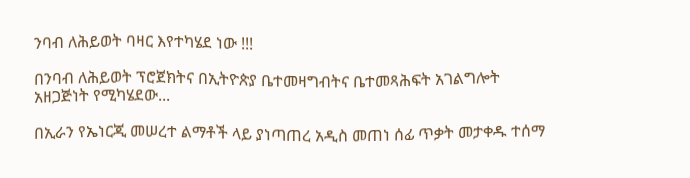ንባብ ለሕይወት ባዛር እየተካሄደ ነው !!!

በንባብ ለሕይወት ፕሮጀክትና በኢትዮጵያ ቤተመዛግብትና ቤተመጻሕፍት አገልግሎት አዘጋጅነት የሚካሄደው...

በኢራን የኤነርጂ መሠረተ ልማቶች ላይ ያነጣጠረ አዲስ መጠነ ሰፊ ጥቃት መታቀዱ ተሰማ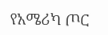የአሜሪካ ጦር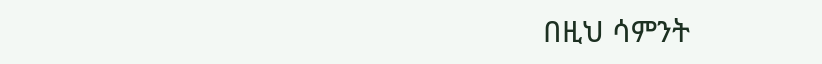በዚህ ሳምንት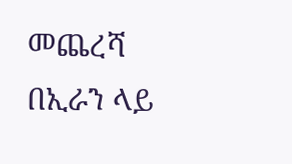መጨረሻ በኢራን ላይ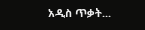አዲስ ጥቃት...